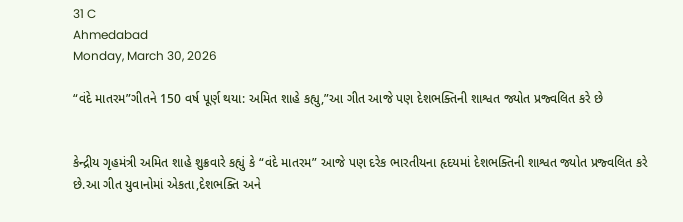31 C
Ahmedabad
Monday, March 30, 2026

“વંદે માતરમ”ગીતને 150 વર્ષ પૂર્ણ થયા: અમિત શાહે કહ્યુ,”આ ગીત આજે પણ દેશભક્તિની શાશ્વત જ્યોત પ્રજ્વલિત કરે છે


કેન્દ્રીય ગૃહમંત્રી અમિત શાહે શુક્રવારે કહ્યું કે “વંદે માતરમ” આજે પણ દરેક ભારતીયના હૃદયમાં દેશભક્તિની શાશ્વત જ્યોત પ્રજ્વલિત કરે છે.આ ગીત યુવાનોમાં એકતા,દેશભક્તિ અને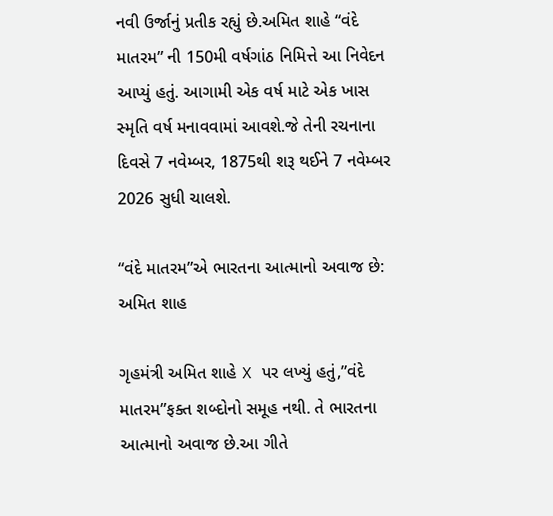નવી ઉર્જાનું પ્રતીક રહ્યું છે.અમિત શાહે “વંદે માતરમ” ની 150મી વર્ષગાંઠ નિમિત્તે આ નિવેદન આપ્યું હતું. આગામી એક વર્ષ માટે એક ખાસ સ્મૃતિ વર્ષ મનાવવામાં આવશે.જે તેની રચનાના દિવસે 7 નવેમ્બર, 1875થી શરૂ થઈને 7 નવેમ્બર 2026 સુધી ચાલશે.

“વંદે માતરમ”એ ભારતના આત્માનો અવાજ છે: અમિત શાહ

ગૃહમંત્રી અમિત શાહે X પર લખ્યું હતું,”વંદે માતરમ”ફક્ત શબ્દોનો સમૂહ નથી. તે ભારતના આત્માનો અવાજ છે.આ ગીતે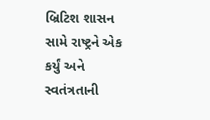બ્રિટિશ શાસન સામે રાષ્ટ્રને એક કર્યું અને સ્વતંત્રતાની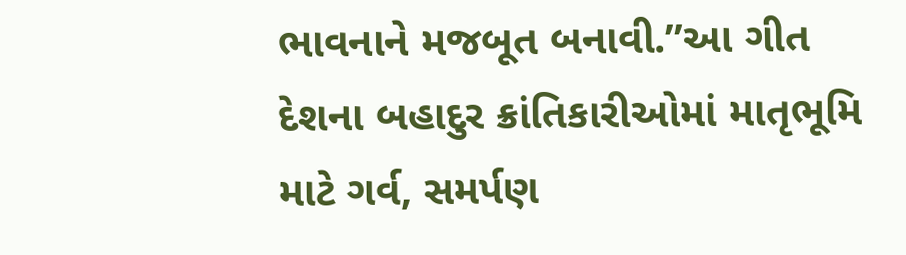ભાવનાને મજબૂત બનાવી.”આ ગીત દેશના બહાદુર ક્રાંતિકારીઓમાં માતૃભૂમિ માટે ગર્વ, સમર્પણ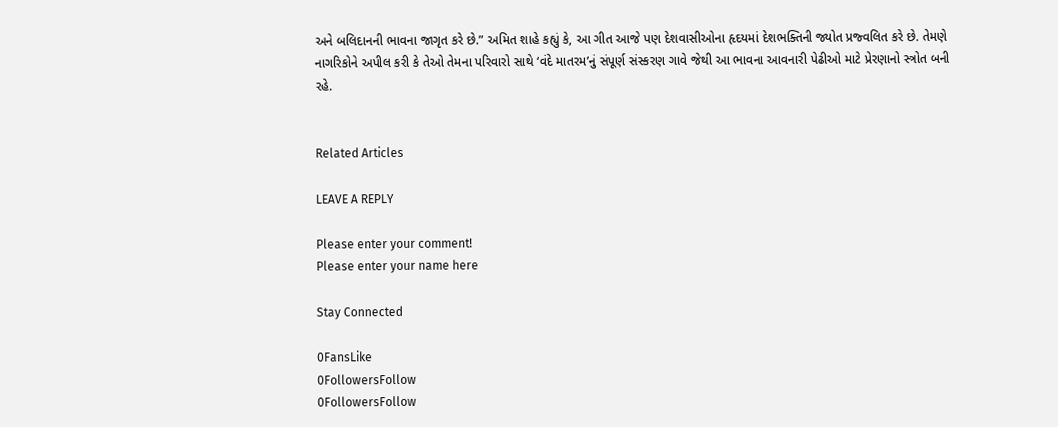અને બલિદાનની ભાવના જાગૃત કરે છે.” અમિત શાહે કહ્યું કે, આ ગીત આજે પણ દેશવાસીઓના હૃદયમાં દેશભક્તિની જ્યોત પ્રજ્વલિત કરે છે. તેમણે નાગરિકોને અપીલ કરી કે તેઓ તેમના પરિવારો સાથે ‘વંદે માતરમ’નું સંપૂર્ણ સંસ્કરણ ગાવે જેથી આ ભાવના આવનારી પેઢીઓ માટે પ્રેરણાનો સ્ત્રોત બની રહે.


Related Articles

LEAVE A REPLY

Please enter your comment!
Please enter your name here

Stay Connected

0FansLike
0FollowersFollow
0FollowersFollow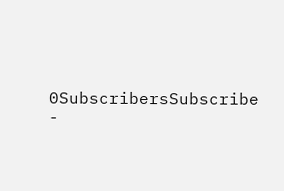0SubscribersSubscribe
-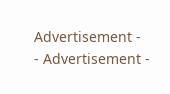Advertisement -
- Advertisement -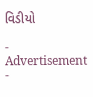વિડીયો

- Advertisement -